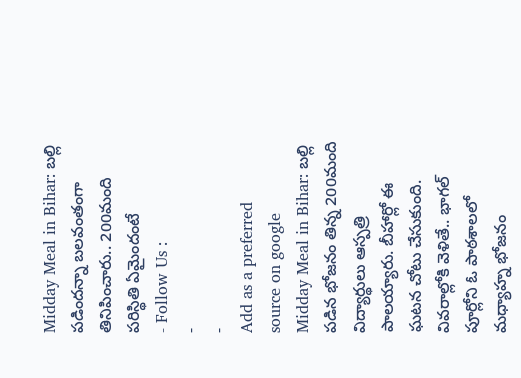Midday Meal in Bihar: బల్లి పడిందన్నా బలవంతంగా తినిపించారు.. 200మంది పరిస్థితి ఏమైందంటే
- Follow Us :
-
-
Add as a preferred
source on google
Midday Meal in Bihar: బల్లి పడిన భోజనం తిన్న 200మంది విద్యార్థులు ఆస్పత్రి పాలయ్యారు. బీహార్లో ఈ ఘటన చోటు చేసుకుంది. వివరాల్లోకి వెళితే.. భాగల్ పూర్లోని ఓ పాఠశాలలో మధ్యాహ్న భోజనం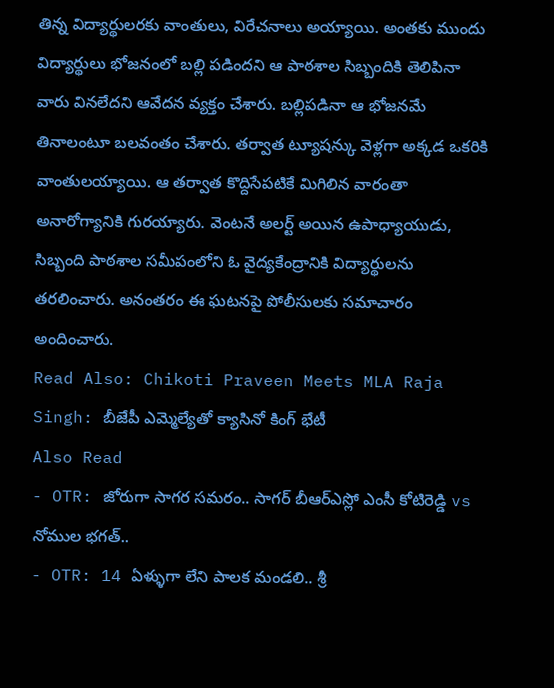తిన్న విద్యార్థులరకు వాంతులు, విరేచనాలు అయ్యాయి. అంతకు ముందు విద్యార్థులు భోజనంలో బల్లి పడిందని ఆ పాఠశాల సిబ్బందికి తెలిపినా వారు వినలేదని ఆవేదన వ్యక్తం చేశారు. బల్లిపడినా ఆ భోజనమే తినాలంటూ బలవంతం చేశారు. తర్వాత ట్యూషన్కు వెళ్లగా అక్కడ ఒకరికి వాంతులయ్యాయి. ఆ తర్వాత కొద్దిసేపటికే మిగిలిన వారంతా అనారోగ్యానికి గురయ్యారు. వెంటనే అలర్ట్ అయిన ఉపాధ్యాయుడు, సిబ్బంది పాఠశాల సమీపంలోని ఓ వైద్యకేంద్రానికి విద్యార్థులను తరలించారు. అనంతరం ఈ ఘటనపై పోలీసులకు సమాచారం అందించారు.
Read Also: Chikoti Praveen Meets MLA Raja Singh: బీజేపీ ఎమ్మెల్యేతో క్యాసినో కింగ్ భేటీ
Also Read
- OTR: జోరుగా సాగర సమరం.. సాగర్ బీఆర్ఎస్లో ఎంసీ కోటిరెడ్డి vs నోముల భగత్..
- OTR: 14 ఏళ్ళుగా లేని పాలక మండలి.. శ్రీ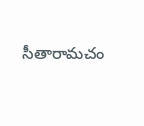సీతారామచం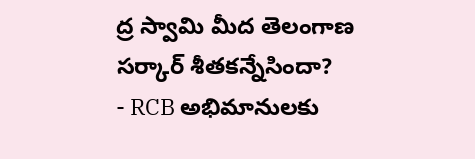ద్ర స్వామి మీద తెలంగాణ సర్కార్ శీతకన్నేసిందా?
- RCB అభిమానులకు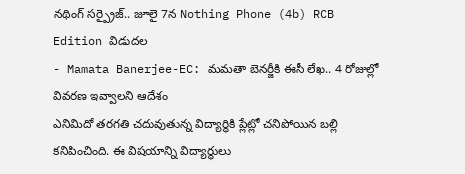నథింగ్ సర్ప్రైజ్.. జూలై 7న Nothing Phone (4b) RCB Edition విడుదల
- Mamata Banerjee-EC: మమతా బెనర్జీకి ఈసీ లేఖ.. 4 రోజుల్లో వివరణ ఇవ్వాలని ఆదేశం
ఎనిమిదో తరగతి చదువుతున్న విద్యార్థికి ప్లేట్లో చనిపోయిన బల్లి కనిపించింది. ఈ విషయాన్ని విద్యార్థులు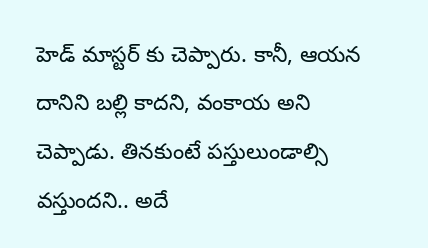హెడ్ మాస్టర్ కు చెప్పారు. కానీ, ఆయన దానిని బల్లి కాదని, వంకాయ అని చెప్పాడు. తినకుంటే పస్తులుండాల్సి వస్తుందని.. అదే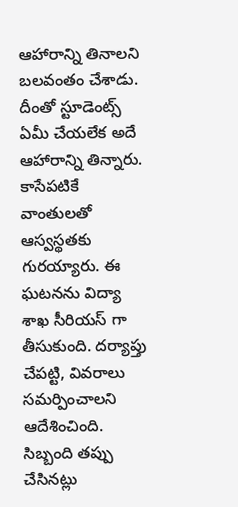ఆహారాన్ని తినాలని బలవంతం చేశాడు. దీంతో స్టూడెంట్స్ ఏమీ చేయలేక అదే ఆహారాన్ని తిన్నారు. కాసేపటికే వాంతులతో ఆస్వస్థతకు గురయ్యారు. ఈ ఘటనను విద్యా శాఖ సీరియస్ గా తీసుకుంది. దర్యాప్తు చేపట్టి, వివరాలు సమర్పించాలని ఆదేశించింది. సిబ్బంది తప్పు చేసినట్లు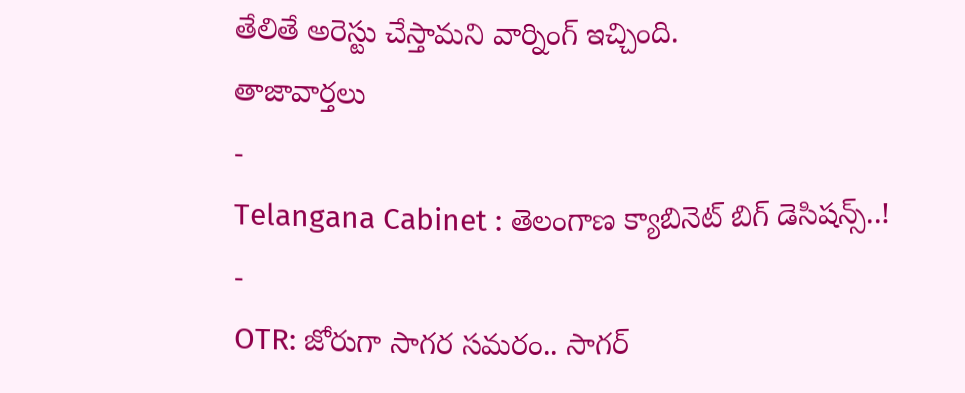తేలితే అరెస్టు చేస్తామని వార్నింగ్ ఇచ్చింది.
తాజావార్తలు
-
Telangana Cabinet : తెలంగాణ క్యాబినెట్ బిగ్ డెసిషన్స్..!
-
OTR: జోరుగా సాగర సమరం.. సాగర్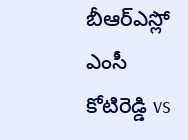బీఆర్ఎస్లో ఎంసీ కోటిరెడ్డి vs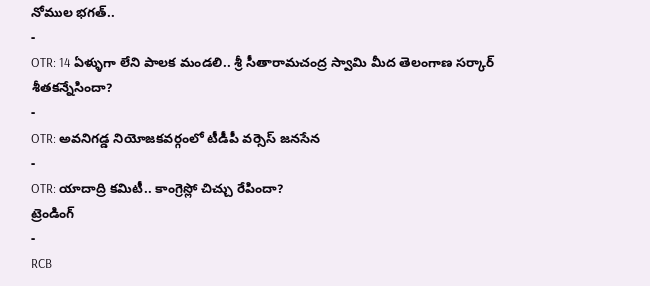నోముల భగత్..
-
OTR: 14 ఏళ్ళుగా లేని పాలక మండలి.. శ్రీ సీతారామచంద్ర స్వామి మీద తెలంగాణ సర్కార్ శీతకన్నేసిందా?
-
OTR: అవనిగడ్డ నియోజకవర్గంలో టీడీపీ వర్సెస్ జనసేన
-
OTR: యాదాద్రి కమిటీ.. కాంగ్రెస్లో చిచ్చు రేపిందా?
ట్రెండింగ్
-
RCB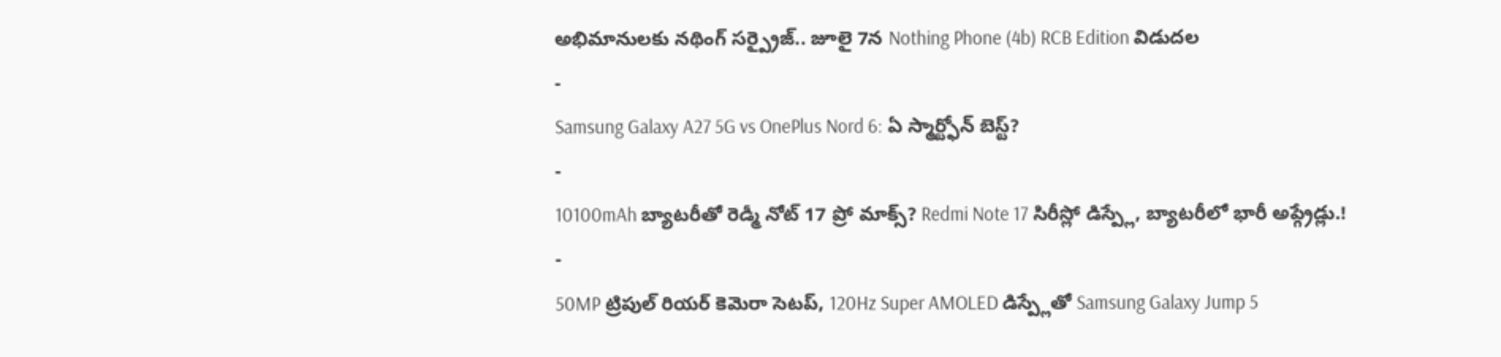అభిమానులకు నథింగ్ సర్ప్రైజ్.. జూలై 7న Nothing Phone (4b) RCB Edition విడుదల
-
Samsung Galaxy A27 5G vs OnePlus Nord 6: ఏ స్మార్ట్ఫోన్ బెస్ట్?
-
10100mAh బ్యాటరీతో రెడ్మీ నోట్ 17 ప్రో మాక్స్? Redmi Note 17 సిరీస్లో డిస్ప్లే, బ్యాటరీలో భారీ అప్గ్రేడ్లు.!
-
50MP ట్రిపుల్ రియర్ కెమెరా సెటప్, 120Hz Super AMOLED డిస్ప్లేతో Samsung Galaxy Jump 5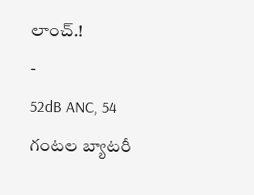లాంచ్.!
-
52dB ANC, 54 గంటల బ్యాటరీ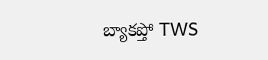బ్యాకప్తో TWS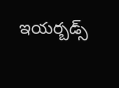ఇయర్బడ్స్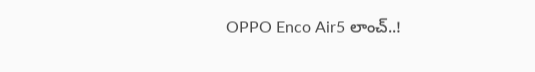OPPO Enco Air5 లాంచ్..!